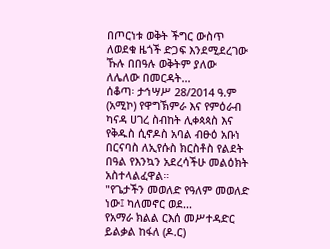በጦርነቱ ወቅት ችግር ውስጥ ለወደቁ ዜጎች ድጋፍ እንደሚደረገው ኹሉ በበዓሉ ወቅትም ያለው ለሌለው በመርዳት...
ሰቆጣ፡ ታኅሣሥ 28/2014 ዓ.ም (አሚኮ) የዋግኽምራ እና የምዕራብ ካናዳ ሀገረ ስብከት ሊቀጳጳስ እና የቅዱስ ሲኖዶስ አባል ብፁዕ አቡነ በርናባስ ለኢየሱስ ክርስቶስ የልደት በዓል የእንኳን አደረሳችሁ መልዕክት አስተላልፈዋል።
"የጌታችን መወለድ የዓለም መወለድ ነው፤ ካለመኖር ወደ...
የአማራ ክልል ርእሰ መሥተዳድር ይልቃል ከፋለ (ዶ.ር)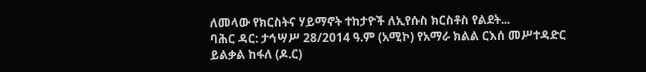ለመላው የክርስትና ሃይማኖት ተከታዮች ለኢየሱስ ክርስቶስ የልደት...
ባሕር ዳር: ታኅሣሥ 28/2014 ዓ.ም (አሚኮ) የአማራ ክልል ርእሰ መሥተዳድር ይልቃል ከፋለ (ዶ.ር)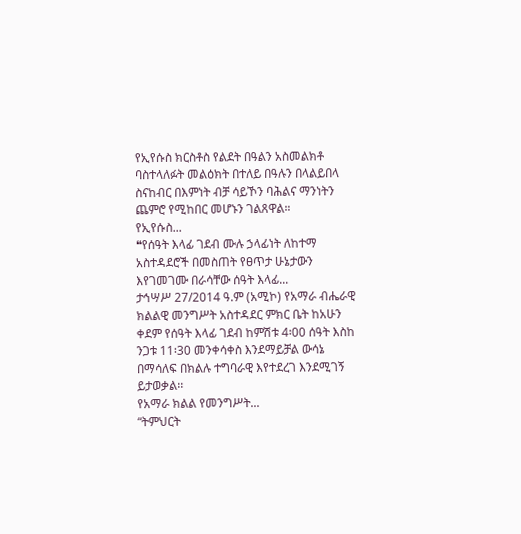የኢየሱስ ክርስቶስ የልደት በዓልን አስመልክቶ ባስተላለፉት መልዕክት በተለይ በዓሉን በላልይበላ ስናከብር በእምነት ብቻ ሳይኾን ባሕልና ማንነትን ጨምሮ የሚከበር መሆኑን ገልጸዋል።
የኢየሱስ...
❝የሰዓት እላፊ ገደብ ሙሉ ኃላፊነት ለከተማ አስተዳደሮች በመስጠት የፀጥታ ሁኔታውን እየገመገሙ በራሳቸው ሰዓት እላፊ...
ታኅሣሥ 27/2014 ዓ.ም (አሚኮ) የአማራ ብሔራዊ ክልልዊ መንግሥት አስተዳደር ምክር ቤት ከአሁን ቀደም የሰዓት እላፊ ገደብ ከምሽቱ 4፡00 ሰዓት እስከ ንጋቱ 11፡30 መንቀሳቀስ እንደማይቻል ውሳኔ በማሳለፍ በክልሉ ተግባራዊ እየተደረገ እንደሚገኝ ይታወቃል፡፡
የአማራ ክልል የመንግሥት...
“ትምህርት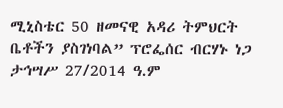ሚኒስቴር 50 ዘመናዊ አዳሪ ትምህርት ቤቶችን ያስገነባል” ፕሮፌሰር ብርሃኑ ነጋ
ታኅሣሥ 27/2014 ዓ.ም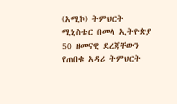(አሚኮ) ትምህርት ሚኒስቴር በመላ ኢትዮጵያ 50 ዘመናዊ ደረጃቸውን የጠበቁ አዳሪ ትምህርት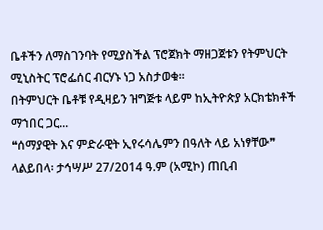ቤቶችን ለማስገንባት የሚያስችል ፕሮጀክት ማዘጋጀቱን የትምህርት ሚኒስትር ፕሮፌሰር ብርሃኑ ነጋ አስታወቁ።
በትምህርት ቤቶቹ የዲዛይን ዝግጅቱ ላይም ከኢትዮጵያ አርክቴክቶች ማኀበር ጋር...
❝ሰማያዊት እና ምድራዊት ኢየሩሳሌምን በዓለት ላይ አነፃቸው❞
ላልይበላ፡ ታኅሣሥ 27/2014 ዓ.ም (አሚኮ) ጠቢብ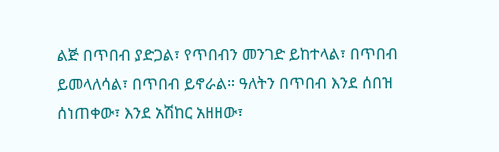ልጅ በጥበብ ያድጋል፣ የጥበብን መንገድ ይከተላል፣ በጥበብ ይመላለሳል፣ በጥበብ ይኖራል። ዓለትን በጥበብ እንደ ሰበዝ ሰነጠቀው፣ እንደ አሽከር አዘዘው፣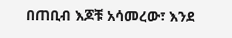በጠቢብ እጆቹ አሳመረው፣ እንደ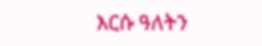እርሱ ዓለትን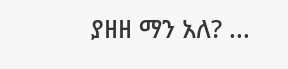ያዘዘ ማን አለ? ...